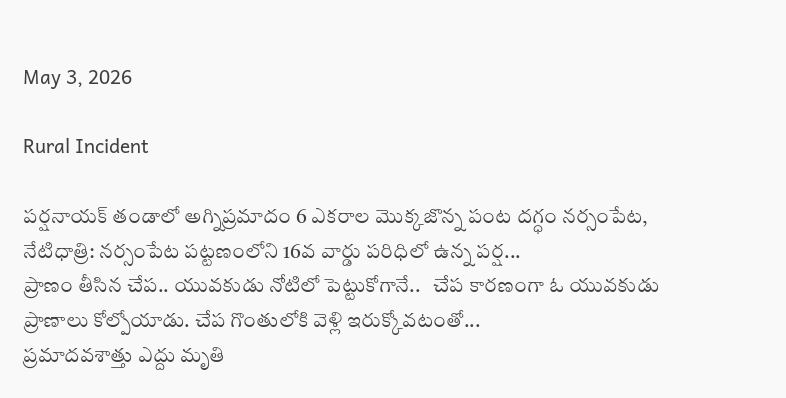May 3, 2026

Rural Incident

పర్షనాయక్ తండాలో అగ్నిప్రమాదం 6 ఎకరాల మొక్కజొన్న పంట దగ్ధం నర్సంపేట, నేటిధాత్రి: నర్సంపేట పట్టణంలోని 16వ వార్డు పరిధిలో ఉన్న పర్ష...
ప్రాణం తీసిన చేప.. యువకుడు నోటిలో పెట్టుకోగానే..   చేప కారణంగా ఓ యువకుడు ప్రాణాలు కోల్పోయాడు. చేప గొంతులోకి వెళ్లి ఇరుక్కోవటంతో...
ప్రమాదవశాత్తు ఎద్దు మృతి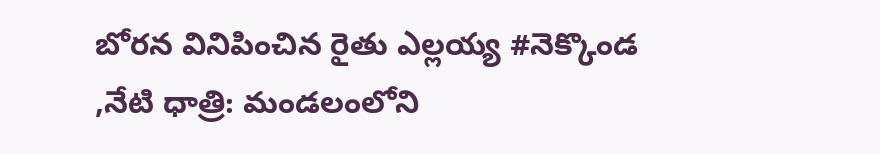బోరన వినిపించిన రైతు ఎల్లయ్య #నెక్కొండ ,నేటి ధాత్రి: మండలంలోని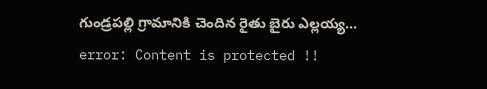గుండ్రపల్లి గ్రామానికి చెందిన రైతు బైరు ఎల్లయ్య...
error: Content is protected !!